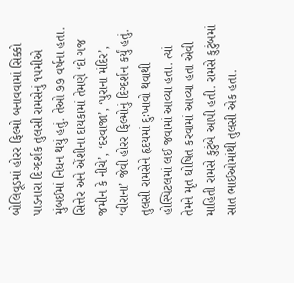બોલિવૂડમાં હોરર ફિલ્મો બનાવવામાં સિક્કો પાડનારા દિગ્દર્શક તુલસી રામસેનું ૧૫મીએ મુંબઈમાં નિધન થયું હતું. તેઓ ૭૭ વર્ષના હતા. સિત્તેર અને એંશીના દાયકામાં તેમણે ‘દો ગજ જમીન કે નીચે’, ‘દરવાજા’, ‘પુરાના મંદિર’, ‘વીરાના’ જેવી હોરર ફિલ્મોનું દિગ્દર્શન કર્યું હતું. તુલસી રામસેને હૃદયમાં દુઃખાવો થવાથી હોસ્પિટલમાં લઈ જવામાં આવ્યા હતા. ત્યાં તેમને મૃત ઘોષિત કરવામાં આવ્યા હતા એવી માહિતી રામસે કુટુંબે આપી હતી. રામસે કુટુંબમાં સાત ભાઈઓમાંથી તુલસી એક હતા.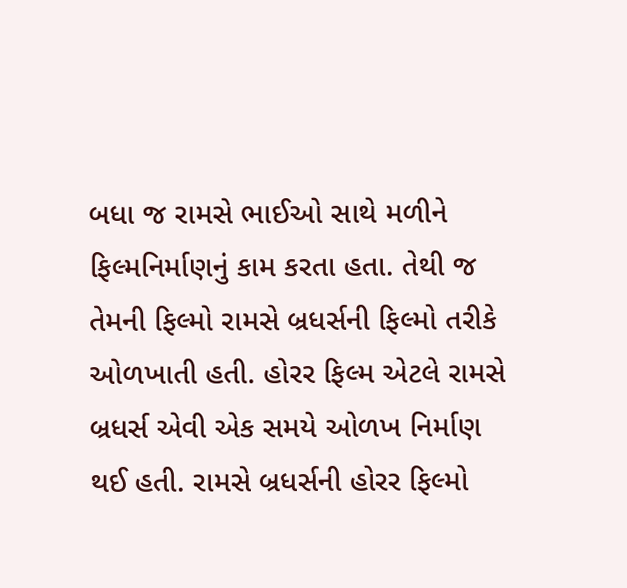બધા જ રામસે ભાઈઓ સાથે મળીને ફિલ્મનિર્માણનું કામ કરતા હતા. તેથી જ તેમની ફિલ્મો રામસે બ્રધર્સની ફિલ્મો તરીકે ઓળખાતી હતી. હોરર ફિલ્મ એટલે રામસે બ્રધર્સ એવી એક સમયે ઓળખ નિર્માણ થઈ હતી. રામસે બ્રધર્સની હોરર ફિલ્મો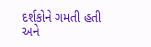દર્શકોને ગમતી હતી અને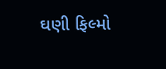ઘણી ફિલ્મો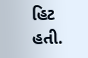હિટ હતી.